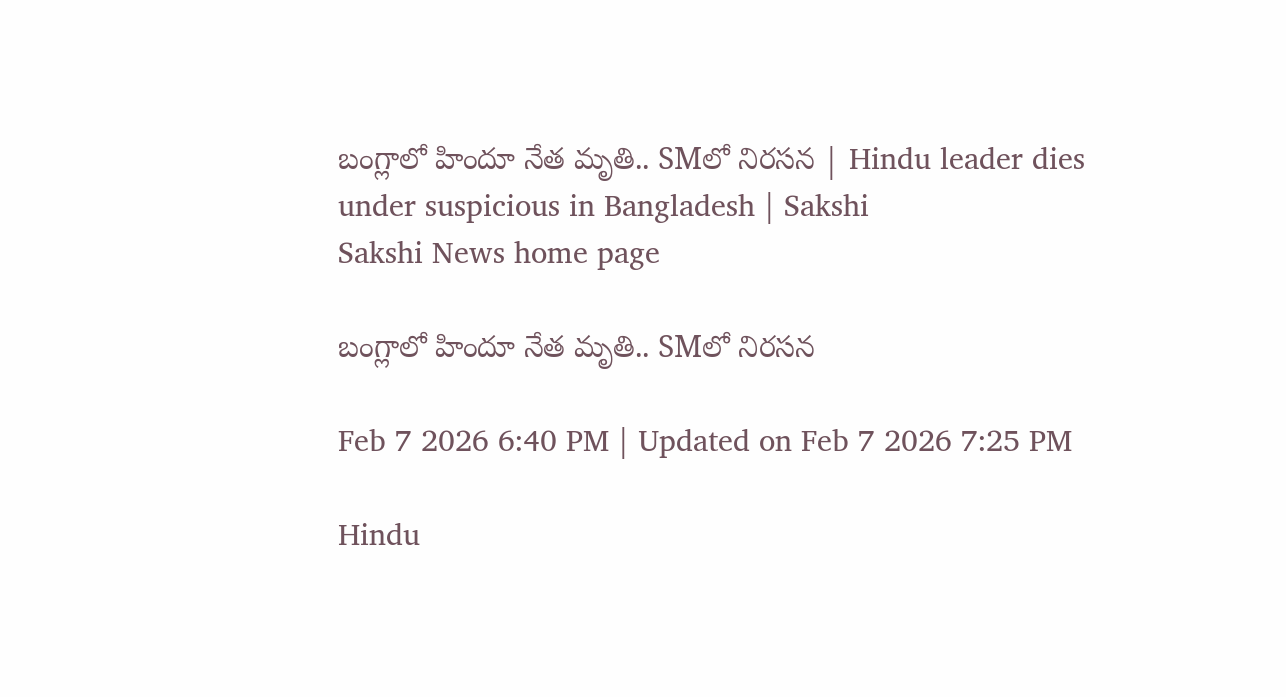బంగ్లాలో హిందూ నేత మృతి.. SMలో నిరసన | Hindu leader dies under suspicious in Bangladesh | Sakshi
Sakshi News home page

బంగ్లాలో హిందూ నేత మృతి.. SMలో నిరసన

Feb 7 2026 6:40 PM | Updated on Feb 7 2026 7:25 PM

Hindu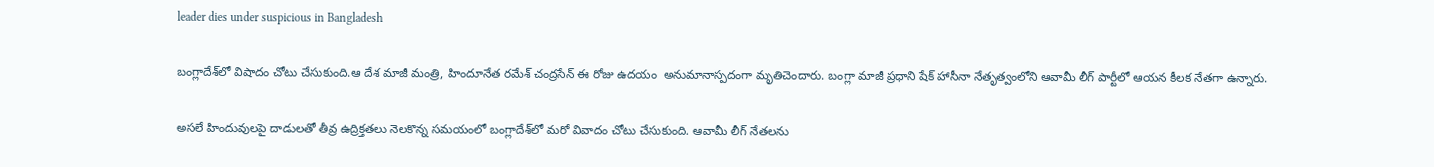leader dies under suspicious in Bangladesh

బంగ్లాదేశ్‌లో విషాదం చోటు చేసుకుంది.ఆ దేశ మాజీ మంత్రి, హిందూనేత రమేశ్ చంద్రసేన్ ఈ రోజు ఉదయం  అనుమానాస్పదంగా మృతిచెందారు. బంగ్లా మాజీ ప్రధాని షేక్ హాసీనా నేతృత్వంలోని ఆవామీ లీగ్ పార్టీలో ఆయన కీలక నేతగా ఉన్నారు.

అసలే హిందువులపై దాడులతో తీవ్ర ఉద్రిక్తతలు నెలకొన్న సమయంలో బంగ్లాదేశ్‌లో మరో వివాదం చోటు చేసుకుంది. ఆవామీ లీగ్ నేతలను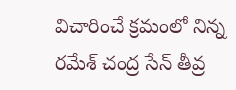విచారించే క్రమంలో నిన్న రమేశ్ చంద్ర సేన్ తీవ్ర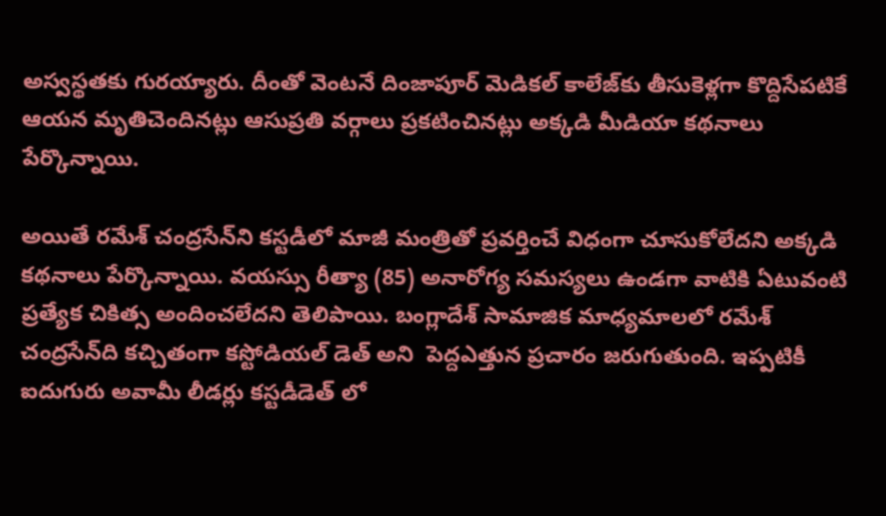అస్వస్థతకు గురయ్యారు. దీంతో వెంటనే దింజాపూర్ మెడికల్ కాలేజ్‌కు తీసుకెళ్లగా కొద్దిసేపటికే ఆయన మృతిచెందినట్లు ఆసుప్రతి వర్గాలు ప్రకటించినట్లు అక్కడి మీడియా కథనాలు పేర్కొన్నాయి.

అయితే రమేశ్ చంద్రసేన్‌ని కస్టడీలో మాజీ మంత్రితో ప్రవర్తించే విధంగా చూసుకోలేదని అక్కడి కథనాలు పేర్కొన్నాయి. వయస్సు రీత్యా (85) అనారోగ్య సమస్యలు ఉండగా వాటికి ఏటువంటి ప్రత్యేక చికిత్స అందించలేదని తెలిపాయి. బంగ్లాదేశ్ సామాజిక మాధ్యమాలలో రమేశ్ చంద్రసేన్‌ది కచ్చితంగా కస్టోడియల్ డెత్‌ అని  పెద్దఎత్తున ప్రచారం జరుగుతుంది. ఇప్పటికీ ఐదుగురు అవామీ లీడర్లు కస్టడీడెత్‌ లో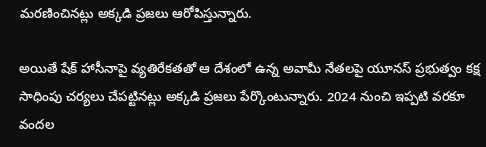మరణించినట్లు అక్కడి ప్రజలు ఆరోపిస్తున్నారు.

అయితే షేక్ హాసీనాపై వ్యతిరేకతతో ఆ దేశంలో ఉన్న అవామీ నేతలపై యూనస్ ప్రభుత్వం కక్ష సాధింపు చర్యలు చేపట్టినట్లు అక్కడి ప్రజలు పేర్కొంటున్నారు. 2024 నుంచి ఇప్పటి వరకూ వందల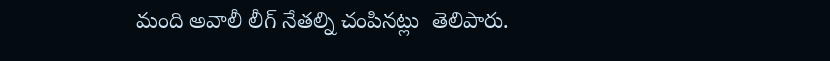మంది అవాలీ లీగ్ నేతల్ని చంపినట్లు  తెలిపారు.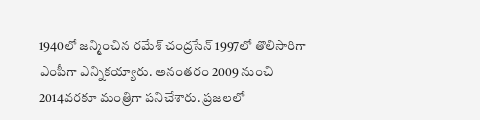1940లో జన్మించిన రమేశ్ చంద్రసేన్ 1997లో తొలిసారిగా ఎంపీగా ఎన్నికయ్యారు. అనంతరం 2009 నుంచి 2014వరకూ మంత్రిగా పనిచేశారు. ప్రజలలో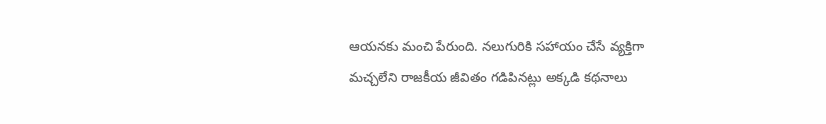ఆయనకు మంచి పేరుంది. నలుగురికి సహాయం చేసే వ్యక్తిగా మచ్చలేని రాజకీయ జీవితం గడిపినట్లు అక్కడి కథనాలు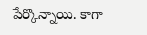పేర్కొన్నాయి. కాగా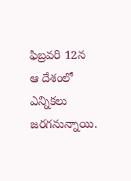ఫిబ్రవరి 12న ఆ దేశంలో ఎన్నికలు జరగనున్నాయి.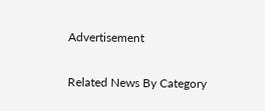Advertisement

Related News By Category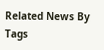Related News By Tags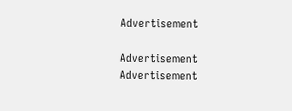Advertisement

Advertisement
Advertisement